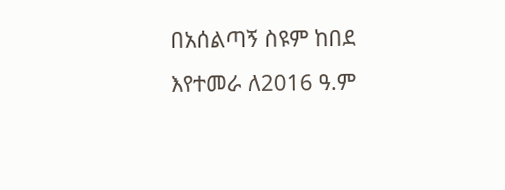በአሰልጣኝ ስዩም ከበደ እየተመራ ለ2016 ዓ.ም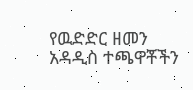የዉድድር ዘመን አዳዲስ ተጫዋቾችን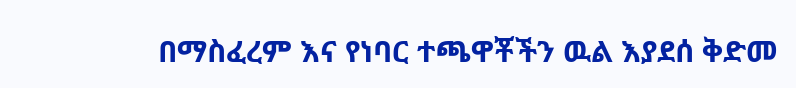በማስፈረም እና የነባር ተጫዋቾችን ዉል እያደሰ ቅድመ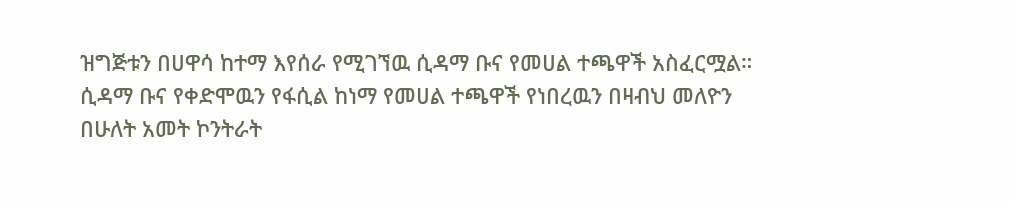ዝግጅቱን በሀዋሳ ከተማ እየሰራ የሚገኘዉ ሲዳማ ቡና የመሀል ተጫዋች አስፈርሟል።
ሲዳማ ቡና የቀድሞዉን የፋሲል ከነማ የመሀል ተጫዋች የነበረዉን በዛብህ መለዮን በሁለት አመት ኮንትራት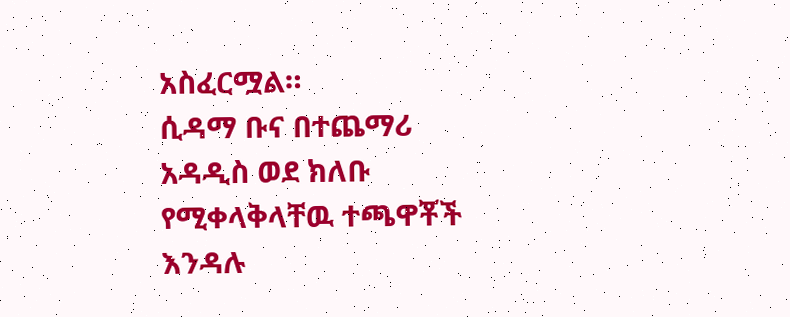አስፈርሟል።
ሲዳማ ቡና በተጨማሪ አዳዲስ ወደ ክለቡ የሚቀላቅላቸዉ ተጫዋቾች እንዳሉ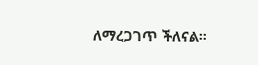ለማረጋገጥ ችለናል።